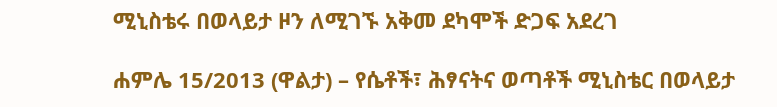ሚኒስቴሩ በወላይታ ዞን ለሚገኙ አቅመ ደካሞች ድጋፍ አደረገ

ሐምሌ 15/2013 (ዋልታ) – የሴቶች፣ ሕፃናትና ወጣቶች ሚኒስቴር በወላይታ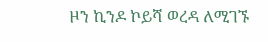ዞን ኪንዶ ኮይሻ ወረዳ ለሚገኙ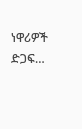ነዋሪዎች ድጋፍ…